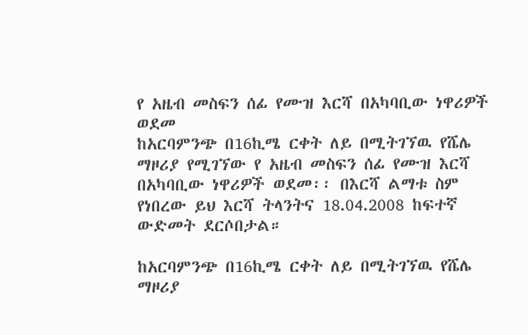የ አዜብ መስፍን ሰፊ የሙዝ እርሻ በአካባቢው ነዋሪዎች ወደመ
ከአርባምንጭ በ16ኪሜ ርቀት ለይ በሚትገኘዉ የሼሌ ማዞሪያ የሚገኘው የ አዜብ መስፍን ሰፊ የሙዝ እርሻ በአካባቢው ነዋሪዎች ወደመ፡፡ በእርሻ ልማቱ ስም የነበረው ይህ እርሻ ትላንትና 18.04.2008 ከፍተኛ ውድመት ደርሶበታል።

ከአርባምንጭ በ16ኪሜ ርቀት ለይ በሚትገኘዉ የሼሌ ማዞሪያ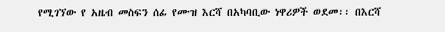የሚገኘው የ አዜብ መስፍን ሰፊ የሙዝ እርሻ በአካባቢው ነዋሪዎች ወደመ፡፡ በእርሻ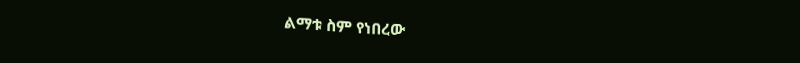ልማቱ ስም የነበረው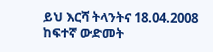ይህ እርሻ ትላንትና 18.04.2008 ከፍተኛ ውድመት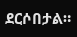ደርሶበታል።